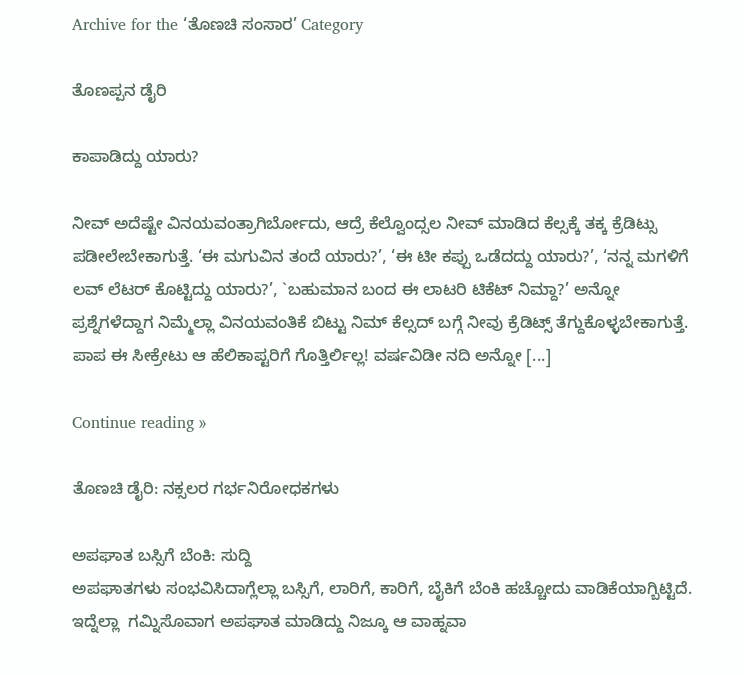Archive for the ‘ತೊಣಚಿ ಸಂಸಾರ’ Category

ತೊಣಪ್ಪನ ಡೈರಿ

ಕಾಪಾಡಿದ್ದು ಯಾರು?

ನೀವ್ ಅದೆಷ್ಟೇ ವಿನಯವಂತ್ರಾಗಿರ್ಬೋದು, ಆದ್ರೆ ಕೆಲ್ವೊಂದ್ಸಲ ನೀವ್ ಮಾಡಿದ ಕೆಲ್ಸಕ್ಕೆ ತಕ್ಕ ಕ್ರೆಡಿಟ್ಸು ಪಡೀಲೇಬೇಕಾಗುತ್ತೆ. ‘ಈ ಮಗುವಿನ ತಂದೆ ಯಾರು?’, ‘ಈ ಟೀ ಕಪ್ಪು ಒಡೆದದ್ದು ಯಾರು?’, ‘ನನ್ನ ಮಗಳಿಗೆ ಲವ್ ಲೆಟರ್ ಕೊಟ್ಟಿದ್ದು ಯಾರು?’, `ಬಹುಮಾನ ಬಂದ ಈ ಲಾಟರಿ ಟಿಕೆಟ್ ನಿಮ್ದಾ?’ ಅನ್ನೋ ಪ್ರಶ್ನೆಗಳೆದ್ದಾಗ ನಿಮ್ಮೆಲ್ಲಾ ವಿನಯವಂತಿಕೆ ಬಿಟ್ಟು ನಿಮ್ ಕೆಲ್ಸದ್ ಬಗ್ಗೆ ನೀವು ಕ್ರೆಡಿಟ್ಸ್ ತೆಗ್ದುಕೊಳ್ಳಬೇಕಾಗುತ್ತೆ.
ಪಾಪ ಈ ಸೀಕ್ರೇಟು ಆ ಹೆಲಿಕಾಪ್ಟರಿಗೆ ಗೊತ್ತಿರ್ಲಿಲ್ಲ! ವರ್ಷವಿಡೀ ನದಿ ಅನ್ನೋ [...]

Continue reading »

ತೊಣಚಿ ಡೈರಿ: ನಕ್ಸಲರ ಗರ್ಭನಿರೋಧಕಗಳು

ಅಪಘಾತ ಬಸ್ಸಿಗೆ ಬೆಂಕಿ: ಸುದ್ದಿ
ಅಪಘಾತಗಳು ಸಂಭವಿಸಿದಾಗ್ಲೆಲ್ಲಾ ಬಸ್ಸಿಗೆ, ಲಾರಿಗೆ, ಕಾರಿಗೆ, ಬೈಕಿಗೆ ಬೆಂಕಿ ಹಚ್ಚೋದು ವಾಡಿಕೆಯಾಗ್ಬಿಟ್ಟಿದೆ. ಇದ್ನೆಲ್ಲಾ  ಗಮ್ನಿಸೊವಾಗ ಅಪಘಾತ ಮಾಡಿದ್ದು ನಿಜ್ಕೂ ಆ ವಾಹ್ನವಾ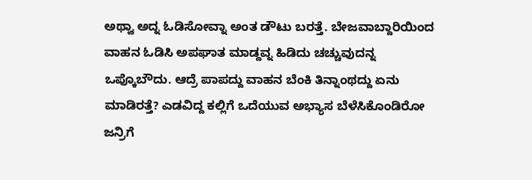ಅಥ್ವಾ ಅದ್ನ ಓಡಿಸೋವ್ನಾ ಅಂತ ಡೌಟು ಬರತ್ತೆ. ಬೇಜವಾಬ್ದಾರಿಯಿಂದ ವಾಹನ ಓಡಿಸಿ ಅಪಘಾತ ಮಾಡ್ದವ್ನ ಹಿಡಿದು ಚಚ್ಚುವುದನ್ನ ಒಪ್ಕೊಬೌದು. ಆದ್ರೆ ಪಾಪದ್ದು ವಾಹನ ಬೆಂಕಿ ತಿನ್ನಾಂಥದ್ದು ಏನು ಮಾಡಿರತ್ತೆ? ಎಡವಿದ್ದ ಕಲ್ಲಿಗೆ ಒದೆಯುವ ಅಭ್ಯಾಸ ಬೆಳೆಸಿಕೊಂಡಿರೋ ಜನ್ರಿಗೆ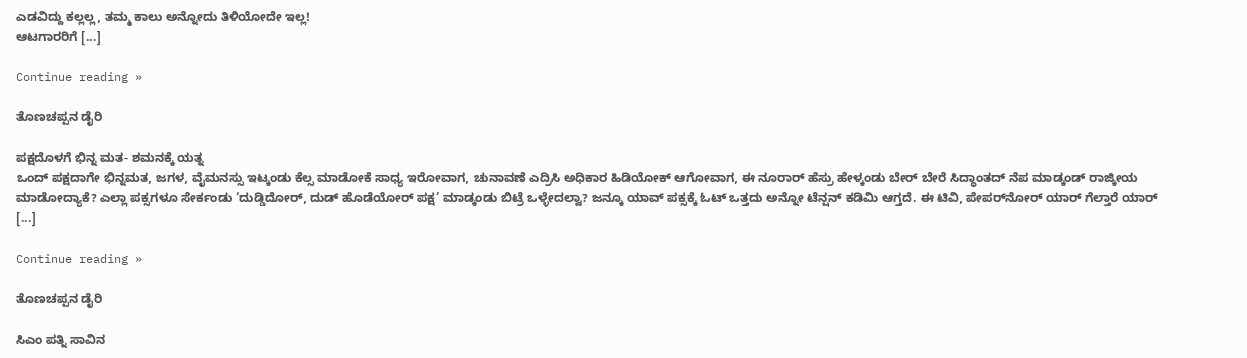ಎಡವಿದ್ದು ಕಲ್ಲಲ್ಲ, ತಮ್ಮ ಕಾಲು ಅನ್ನೋದು ತಿಳಿಯೋದೇ ಇಲ್ಲ!
ಆಟಗಾರರಿಗೆ [...]

Continue reading »

ತೊಣಚಪ್ಪನ ಡೈರಿ

ಪಕ್ಷದೊಳಗೆ ಭಿನ್ನ ಮತ- ಶಮನಕ್ಕೆ ಯತ್ನ
ಒಂದ್ ಪಕ್ಷದಾಗೇ ಭಿನ್ನಮತ, ಜಗಳ, ವೈಮನಸ್ಸು ಇಟ್ಕಂಡು ಕೆಲ್ಸ ಮಾಡೋಕೆ ಸಾಧ್ಯ ಇರೋವಾಗ, ಚುನಾವಣೆ ಎದ್ರಿಸಿ ಅಧಿಕಾರ ಹಿಡಿಯೋಕ್ ಆಗೋವಾಗ, ಈ ನೂರಾರ್ ಹೆಸ್ರು ಹೇಳ್ಕಂಡು ಬೇರ್ ಬೇರೆ ಸಿದ್ಧಾಂತದ್ ನೆಪ ಮಾಡ್ಕಂಡ್ ರಾಜ್ಕೀಯ ಮಾಡೋದ್ಯಾಕೆ? ಎಲ್ಲಾ ಪಕ್ಸಗಳೂ ಸೇರ್ಕಂಡು ‘ದುಡ್ಡಿದೋರ್, ದುಡ್ ಹೊಡೆಯೋರ್ ಪಕ್ಷ’ ಮಾಡ್ಕಂಡು ಬಿಟ್ರೆ ಒಳ್ಳೇದಲ್ವಾ? ಜನ್ಕೂ ಯಾವ್ ಪಕ್ಸಕ್ಕೆ ಓಟ್ ಒತ್ತದು ಅನ್ನೋ ಟೆನ್ಷನ್ ಕಡಿಮಿ ಆಗ್ತದೆ. ಈ ಟಿವಿ, ಪೇಪರ್‌ನೋರ್ ಯಾರ್ ಗೆಲ್ತಾರೆ ಯಾರ್ [...]

Continue reading »

ತೊಣಚಪ್ಪನ ಡೈರಿ

ಸಿಎಂ ಪತ್ನಿ ಸಾವಿನ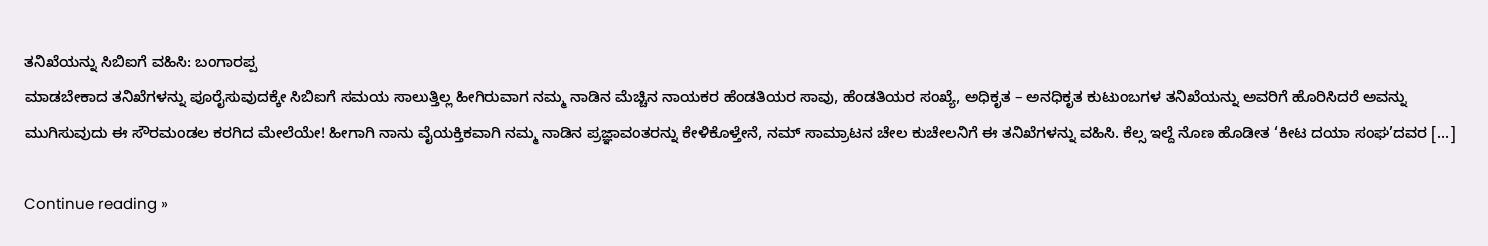ತನಿಖೆಯನ್ನು ಸಿಬಿಐಗೆ ವಹಿಸಿ: ಬಂಗಾರಪ್ಪ
ಮಾಡಬೇಕಾದ ತನಿಖೆಗಳನ್ನು ಪೂರೈಸುವುದಕ್ಕೇ ಸಿಬಿಐಗೆ ಸಮಯ ಸಾಲುತ್ತಿಲ್ಲ ಹೀಗಿರುವಾಗ ನಮ್ಮ ನಾಡಿನ ಮೆಚ್ಚಿನ ನಾಯಕರ ಹೆಂಡತಿಯರ ಸಾವು, ಹೆಂಡತಿಯರ ಸಂಖ್ಯೆ, ಅಧಿಕೃತ – ಅನಧಿಕೃತ ಕುಟುಂಬಗಳ ತನಿಖೆಯನ್ನು ಅವರಿಗೆ ಹೊರಿಸಿದರೆ ಅವನ್ನು ಮುಗಿಸುವುದು ಈ ಸೌರಮಂಡಲ ಕರಗಿದ ಮೇಲೆಯೇ! ಹೀಗಾಗಿ ನಾನು ವೈಯಕ್ತಿಕವಾಗಿ ನಮ್ಮ ನಾಡಿನ ಪ್ರಜ್ಞಾವಂತರನ್ನು ಕೇಳಿಕೊಳ್ತೇನೆ, ನಮ್ ಸಾಮ್ರಾಟನ ಚೇಲ ಕುಚೇಲನಿಗೆ ಈ ತನಿಖೆಗಳನ್ನು ವಹಿಸಿ. ಕೆಲ್ಸ ಇಲ್ದೆ ನೊಣ ಹೊಡೀತ ‘ಕೀಟ ದಯಾ ಸಂಘ’ದವರ [...]

Continue reading »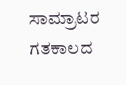ಸಾಮ್ರಾಟರ ಗತಕಾಲದ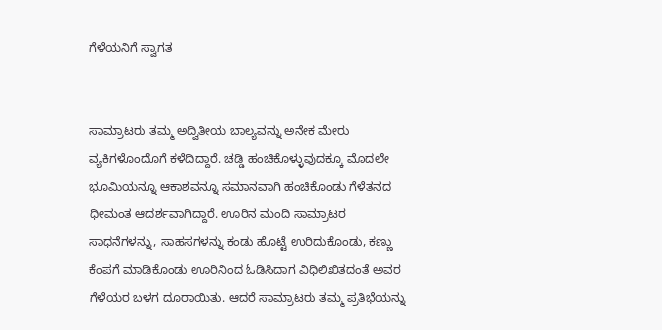ಗೆಳೆಯನಿಗೆ ಸ್ವಾಗತ


ಸಾಮ್ರಾಟರು ತಮ್ಮ ಅದ್ವಿತೀಯ ಬಾಲ್ಯವನ್ನು ಅನೇಕ ಮೇರು ವ್ಯಕಿಗಳೊಂದೊಗೆ ಕಳೆದಿದ್ದಾರೆ. ಚಡ್ಡಿ ಹಂಚಿಕೊಳ್ಳುವುದಕ್ಕೂ ಮೊದಲೇ ಭೂಮಿಯನ್ನೂ ಆಕಾಶವನ್ನೂ ಸಮಾನವಾಗಿ ಹಂಚಿಕೊಂಡು ಗೆಳೆತನದ ಧೀಮಂತ ಆದರ್ಶವಾಗಿದ್ದಾರೆ. ಊರಿನ ಮಂದಿ ಸಾಮ್ರಾಟರ ಸಾಧನೆಗಳನ್ನು, ಸಾಹಸಗಳನ್ನು ಕಂಡು ಹೊಟ್ಟೆ ಉರಿದುಕೊಂಡು, ಕಣ್ಣು ಕೆಂಪಗೆ ಮಾಡಿಕೊಂಡು ಊರಿನಿಂದ ಓಡಿಸಿದಾಗ ವಿಧಿಲಿಖಿತದಂತೆ ಅವರ ಗೆಳೆಯರ ಬಳಗ ದೂರಾಯಿತು. ಆದರೆ ಸಾಮ್ರಾಟರು ತಮ್ಮ ಪ್ರತಿಭೆಯನ್ನು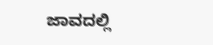ಜಾವದಲ್ಲಿ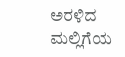ಅರಳಿದ ಮಲ್ಲಿಗೆಯ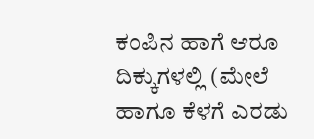ಕಂಪಿನ ಹಾಗೆ ಆರೂ ದಿಕ್ಕುಗಳಲ್ಲಿ (ಮೇಲೆ ಹಾಗೂ ಕೆಳಗೆ ಎರಡು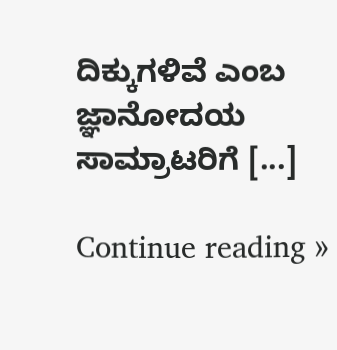ದಿಕ್ಕುಗಳಿವೆ ಎಂಬ ಜ್ಞಾನೋದಯ ಸಾಮ್ರಾಟರಿಗೆ [...]

Continue reading »